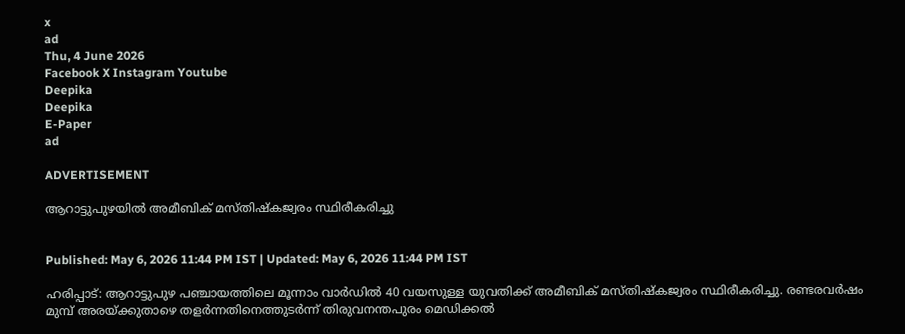x
ad
Thu, 4 June 2026
Facebook X Instagram Youtube
Deepika
Deepika
E-Paper
ad

ADVERTISEMENT

ആറാട്ടുപുഴയിൽ അമീബിക് മസ്തിഷ്കജ്വരം സ്ഥിരീകരിച്ചു


Published: May 6, 2026 11:44 PM IST | Updated: May 6, 2026 11:44 PM IST

ഹരിപ്പാട്: ആറാട്ടുപുഴ പഞ്ചായത്തിലെ മൂന്നാം വാർഡിൽ 40 വയസുള്ള യുവതിക്ക് അമീബിക് മസ്തിഷ്കജ്വരം സ്ഥിരീകരിച്ചു. രണ്ടരവർഷം മുമ്പ് അരയ്ക്കുതാഴെ തളർന്നതിനെത്തുടർന്ന് തിരുവനന്തപുരം മെഡിക്കൽ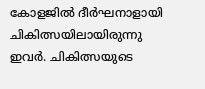കോളജിൽ ദീർഘനാളായി ചികിത്സയിലായിരുന്നു ഇവർ. ചികിത്സയുടെ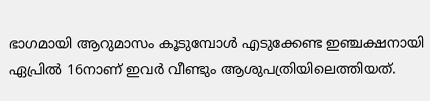ഭാഗമായി ആറുമാസം കൂടുമ്പോൾ എടുക്കേണ്ട ഇഞ്ചക്ഷനായി ഏപ്രിൽ 16നാണ് ഇവർ വീണ്ടും ആശുപത്രിയിലെത്തിയത്.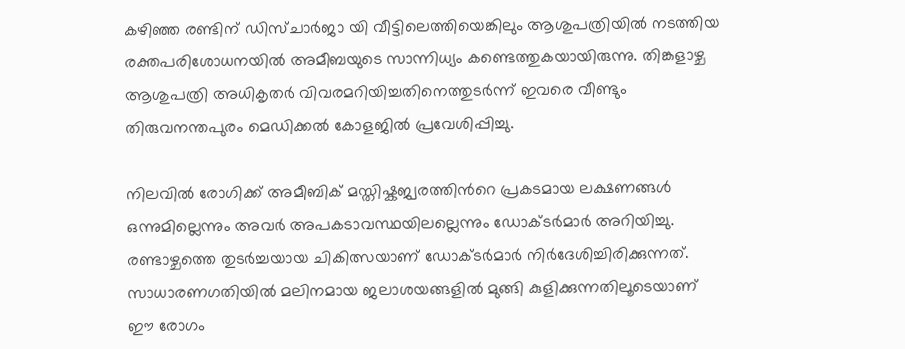കഴിഞ്ഞ രണ്ടിന് ഡിസ്ചാർജാ യി വീട്ടിലെത്തിയെങ്കിലും ആശുപത്രിയിൽ നടത്തിയ രക്തപരിശോധനയിൽ അമീബയുടെ സാന്നിധ്യം കണ്ടെത്തുകയായിരുന്നു. തിങ്കളാഴ്ച ആശുപത്രി അധികൃതർ വിവരമറിയിച്ചതിനെത്തുടർന്ന് ഇവരെ വീണ്ടും തിരുവനന്തപുരം മെഡിക്കൽ കോളജിൽ പ്രവേശിപ്പിച്ചു.

നിലവിൽ രോഗിക്ക് അമീബിക് മസ്തിഷ്കജ്വരത്തിന്‍റെ പ്രകടമായ ലക്ഷണങ്ങൾ ഒന്നുമില്ലെന്നും അവർ അപകടാവസ്ഥയിലല്ലെന്നും ഡോക്ടർമാർ അറിയിച്ചു. രണ്ടാഴ്ചത്തെ തുടർച്ചയായ ചികിത്സയാണ് ഡോക്ടർമാർ നിർദേശിച്ചിരിക്കുന്നത്. സാധാരണഗതിയിൽ മലിനമായ ജലാശയങ്ങളിൽ മുങ്ങി കുളിക്കുന്നതിലൂടെയാണ് ഈ രോഗം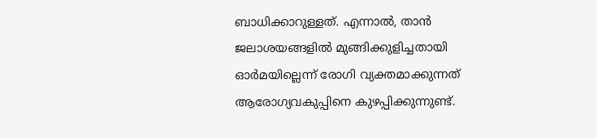ബാധിക്കാറുള്ളത്. എന്നാൽ, താൻ ജലാശയങ്ങളിൽ മുങ്ങിക്കുളിച്ചതായി ഓർമയില്ലെന്ന് രോഗി വ്യക്തമാക്കുന്നത് ആരോഗ്യവകുപ്പിനെ കുഴപ്പിക്കുന്നുണ്ട്.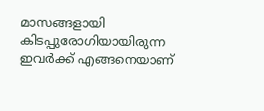മാസങ്ങളായി കിടപ്പുരോഗിയായിരുന്ന ഇവർക്ക് എങ്ങനെയാണ്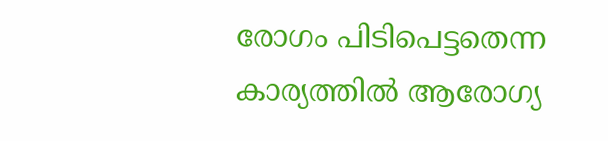രോഗം പിടിപെട്ടതെന്ന കാര്യത്തിൽ ആരോഗ്യ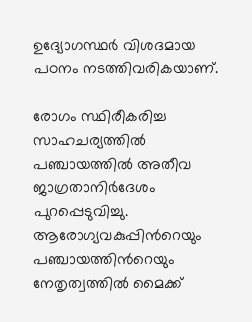ഉദ്യോഗസ്ഥർ വിശദമായ പഠനം നടത്തിവരികയാണ്.

രോഗം സ്ഥിരീകരിച്ച സാഹചര്യത്തിൽ പഞ്ചായത്തിൽ അതീവ ജാഗ്രതാനിർദേശം പുറപ്പെടുവിച്ചു. ആരോഗ്യവകുപ്പിന്‍റെയും പഞ്ചായത്തിന്‍റെയും നേതൃത്വത്തിൽ മൈക്ക്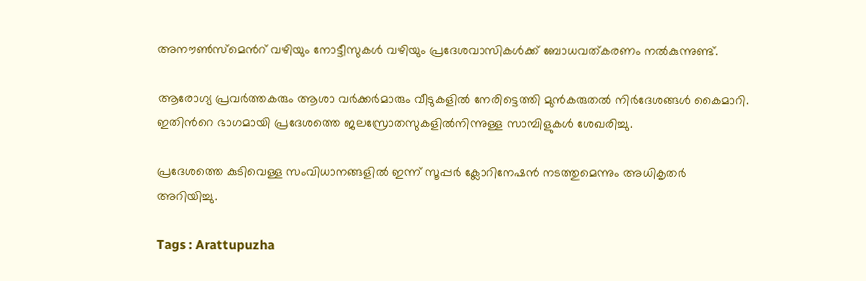അനൗൺസ്മെന്‍റ് വഴിയും നോട്ടീസുകൾ വഴിയും പ്രദേശവാസികൾക്ക് ബോധവത്കരണം നൽകുന്നുണ്ട്.

ആരോഗ്യ പ്രവർത്തകരും ആശാ വർക്കർമാരും വീടുകളിൽ നേരിട്ടെത്തി മുൻകരുതൽ നിർദേശങ്ങൾ കൈമാറി. ഇതിന്‍റെ ഭാഗമായി പ്രദേശത്തെ ജലസ്രോതസുകളിൽനിന്നുള്ള സാമ്പിളുകൾ ശേഖരിച്ചു.

പ്രദേശത്തെ കുടിവെള്ള സംവിധാനങ്ങളിൽ ഇന്ന് സൂപ്പർ ക്ലോറിനേഷൻ നടത്തുമെന്നും അധികൃതർ അറിയിച്ചു.

Tags : Arattupuzha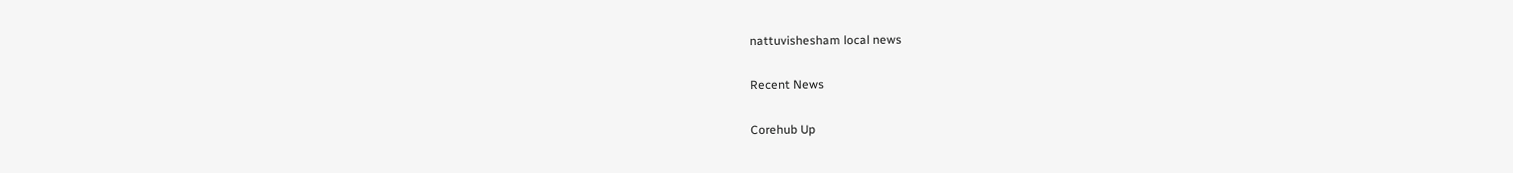nattuvishesham local news

Recent News

Corehub Up